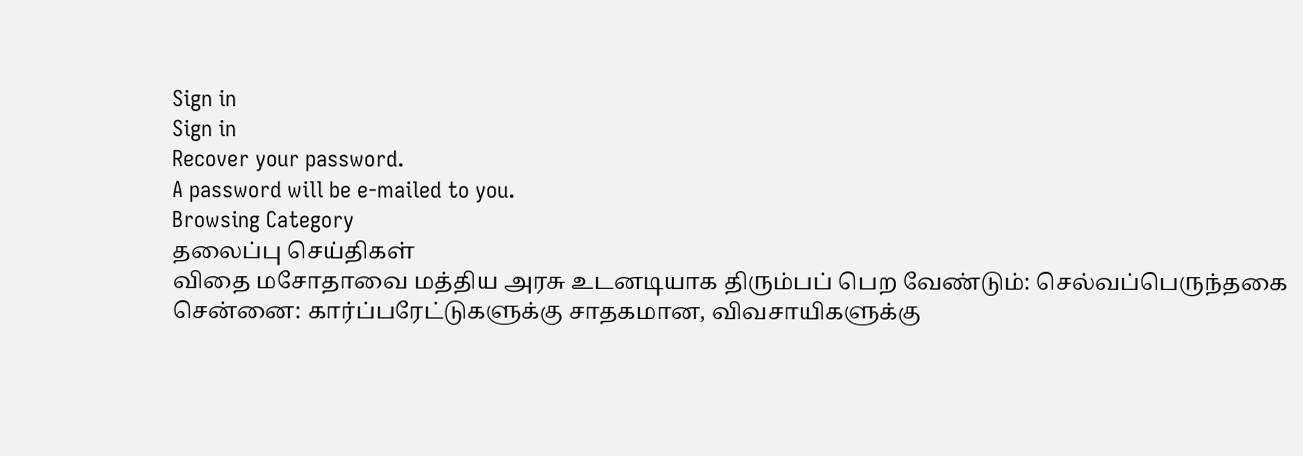Sign in
Sign in
Recover your password.
A password will be e-mailed to you.
Browsing Category
தலைப்பு செய்திகள்
விதை மசோதாவை மத்திய அரசு உடனடியாக திரும்பப் பெற வேண்டும்: செல்வப்பெருந்தகை
சென்னை: கார்ப்பரேட்டுகளுக்கு சாதகமான, விவசாயிகளுக்கு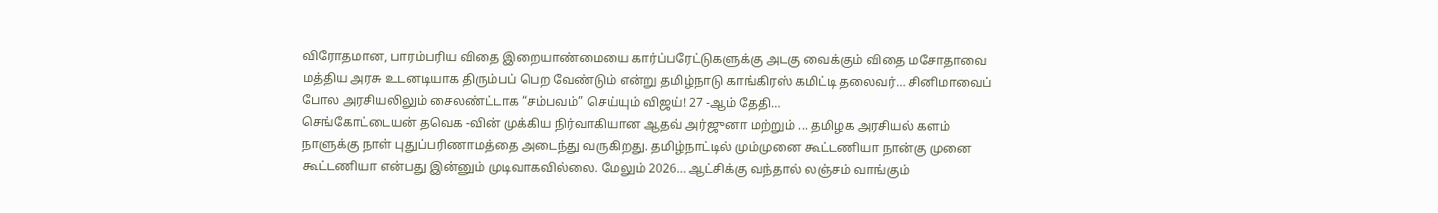விரோதமான, பாரம்பரிய விதை இறையாண்மையை கார்ப்பரேட்டுகளுக்கு அடகு வைக்கும் விதை மசோதாவை மத்திய அரசு உடனடியாக திரும்பப் பெற வேண்டும் என்று தமிழ்நாடு காங்கிரஸ் கமிட்டி தலைவர்… சினிமாவைப் போல அரசியலிலும் சைலண்ட்டாக “சம்பவம்” செய்யும் விஜய்! 27 -ஆம் தேதி…
செங்கோட்டையன் தவெக -வின் முக்கிய நிர்வாகியான ஆதவ் அர்ஜுனா மற்றும் ... தமிழக அரசியல் களம் நாளுக்கு நாள் புதுப்பரிணாமத்தை அடைந்து வருகிறது. தமிழ்நாட்டில் மும்முனை கூட்டணியா நான்கு முனை கூட்டணியா என்பது இன்னும் முடிவாகவில்லை. மேலும் 2026… ஆட்சிக்கு வந்தால் லஞ்சம் வாங்கும்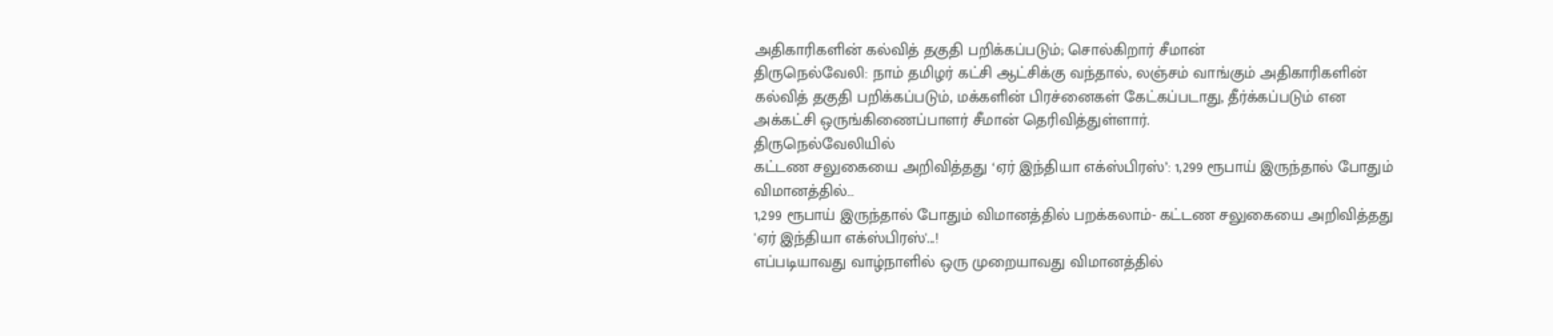அதிகாரிகளின் கல்வித் தகுதி பறிக்கப்படும்; சொல்கிறார் சீமான்
திருநெல்வேலி: நாம் தமிழர் கட்சி ஆட்சிக்கு வந்தால், லஞ்சம் வாங்கும் அதிகாரிகளின் கல்வித் தகுதி பறிக்கப்படும், மக்களின் பிரச்னைகள் கேட்கப்படாது, தீர்க்கப்படும் என அக்கட்சி ஒருங்கிணைப்பாளர் சீமான் தெரிவித்துள்ளார்.
திருநெல்வேலியில்
கட்டண சலுகையை அறிவித்தது ‘ஏர் இந்தியா எக்ஸ்பிரஸ்’: 1,299 ரூபாய் இருந்தால் போதும் விமானத்தில்…
1,299 ரூபாய் இருந்தால் போதும் விமானத்தில் பறக்கலாம்- கட்டண சலுகையை அறிவித்தது 'ஏர் இந்தியா எக்ஸ்பிரஸ்'...!
எப்படியாவது வாழ்நாளில் ஒரு முறையாவது விமானத்தில்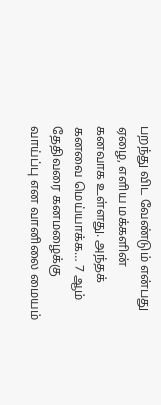பறந்து விட வேண்டும் என்பது ஏழை, எளிய மக்களின் கனவாக உள்ளது. அந்தக் கனவை மெய்யாக்க… 7 ஆம் தேதிவரை கனமழைக்கு வாய்ப்பு என வானிலை மையம்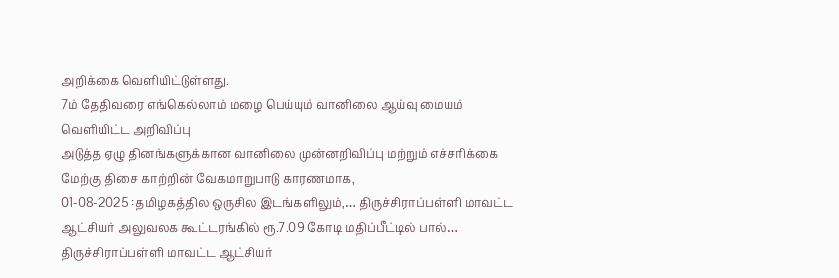அறிக்கை வெளியிட்டுள்ளது.
7ம் தேதிவரை எங்கெல்லாம் மழை பெய்யும் வானிலை ஆய்வு மையம் வெளியிட்ட அறிவிப்பு
அடுத்த ஏழு தினங்களுக்கான வானிலை முன்னறிவிப்பு மற்றும் எச்சரிக்கை மேற்கு திசை காற்றின் வேகமாறுபாடு காரணமாக,
01-08-2025 :தமிழகத்தில ஒருசில இடங்களிலும்,… திருச்சிராப்பள்ளி மாவட்ட ஆட்சியர் அலுவலக கூட்டரங்கில் ரூ.7.09 கோடி மதிப்பீட்டில் பால்…
திருச்சிராப்பள்ளி மாவட்ட ஆட்சியர்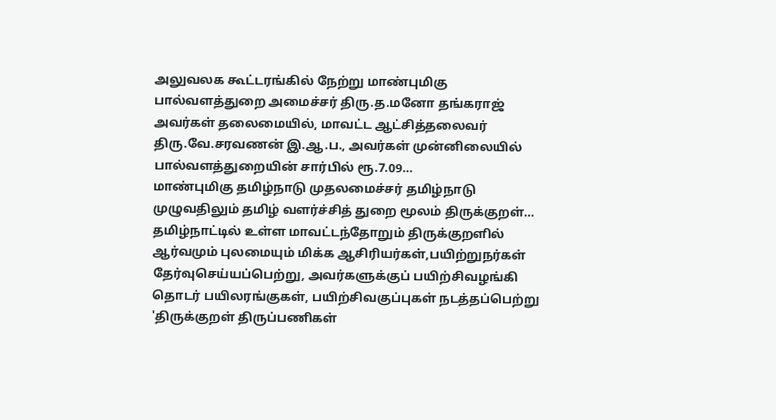அலுவலக கூட்டரங்கில் நேற்று மாண்புமிகு பால்வளத்துறை அமைச்சர் திரு.த.மனோ தங்கராஜ் அவர்கள் தலைமையில், மாவட்ட ஆட்சித்தலைவர் திரு.வே.சரவணன் இ.ஆ.ப., அவர்கள் முன்னிலையில் பால்வளத்துறையின் சார்பில் ரூ.7.09…
மாண்புமிகு தமிழ்நாடு முதலமைச்சர் தமிழ்நாடு முழுவதிலும் தமிழ் வளர்ச்சித் துறை மூலம் திருக்குறள்…
தமிழ்நாட்டில் உள்ள மாவட்டந்தோறும் திருக்குறளில் ஆர்வமும் புலமையும் மிக்க ஆசிரியர்கள்,பயிற்றுநர்கள் தேர்வுசெய்யப்பெற்று, அவர்களுக்குப் பயிற்சிவழங்கி தொடர் பயிலரங்குகள், பயிற்சிவகுப்புகள் நடத்தப்பெற்று 'திருக்குறள் திருப்பணிகள்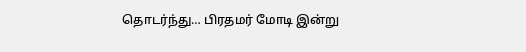தொடர்ந்து… பிரதமர் மோடி இன்று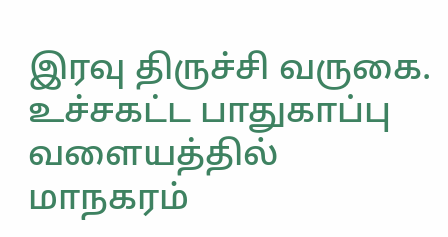இரவு திருச்சி வருகை. உச்சகட்ட பாதுகாப்பு வளையத்தில் மாநகரம்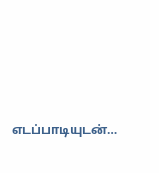எடப்பாடியுடன்…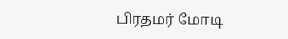பிரதமர் மோடி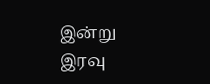இன்று
இரவு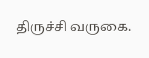திருச்சி வருகை.